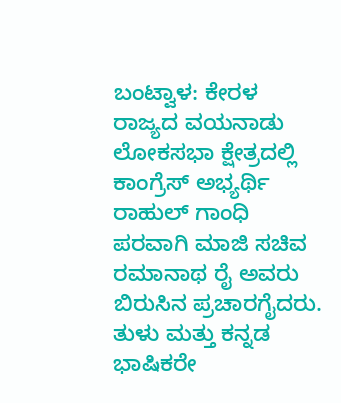ಬಂಟ್ವಾಳ: ಕೇರಳ ರಾಜ್ಯದ ವಯನಾಡು ಲೋಕಸಭಾ ಕ್ಷೇತ್ರದಲ್ಲಿ ಕಾಂಗ್ರೆಸ್ ಅಭ್ಯರ್ಥಿ ರಾಹುಲ್ ಗಾಂಧಿ ಪರವಾಗಿ ಮಾಜಿ ಸಚಿವ ರಮಾನಾಥ ರೈ ಅವರು ಬಿರುಸಿನ ಪ್ರಚಾರಗೈದರು. ತುಳು ಮತ್ತು ಕನ್ನಡ ಭಾಷಿಕರೇ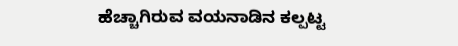ಹೆಚ್ಚಾಗಿರುವ ವಯನಾಡಿನ ಕಲ್ಪಟ್ಟ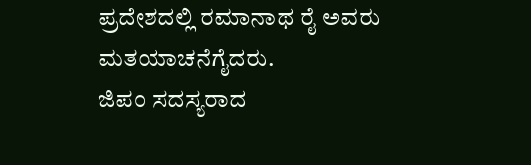ಪ್ರದೇಶದಲ್ಲಿ ರಮಾನಾಥ ರೈ ಅವರು ಮತಯಾಚನೆಗೈದರು.
ಜಿಪಂ ಸದಸ್ಯರಾದ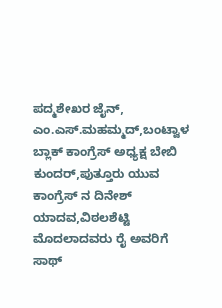ಪದ್ಮಶೇಖರ ಜೈನ್, ಎಂ.ಎಸ್.ಮಹಮ್ಮದ್,ಬಂಟ್ವಾಳ ಬ್ಲಾಕ್ ಕಾಂಗ್ರೆಸ್ ಅಧ್ಯಕ್ಷ ಬೇಬಿ ಕುಂದರ್,ಪುತ್ತೂರು ಯುವ ಕಾಂಗ್ರೆಸ್ ನ ದಿನೇಶ್ ಯಾದವ,ವಿಠಲಶೆಟ್ಟಿ ಮೊದಲಾದವರು ರೈ ಅವರಿಗೆ ಸಾಥ್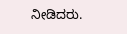ನೀಡಿದರು.